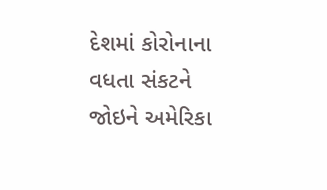દેશમાં કોરોનાના વધતા સંકટને જોઇને અમેરિકા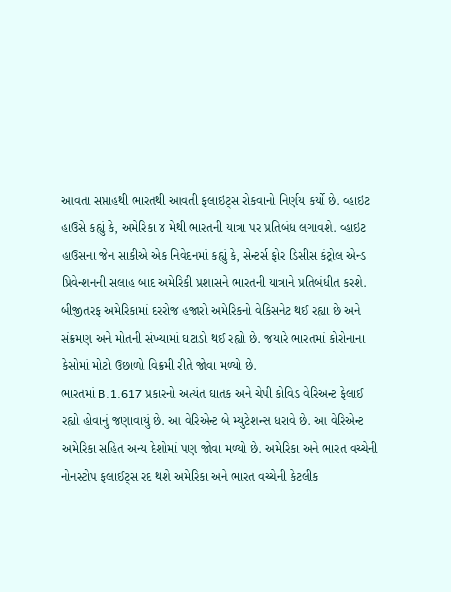આવતા સપ્તાહથી ભારતથી આવતી ફલાઇટ્સ રોકવાનો નિર્ણય કર્યો છે. વ્હાઇટ હાઉસે કહ્યું કે, અમેરિકા ૪ મેથી ભારતની યાત્રા પર પ્રતિબંધ લગાવશે. વ્હાઇટ હાઉસના જેન સાકીએ એક નિવેદનમાં કહ્યું કે, સેન્ટર્સ ફોર ડિસીસ કંટ્રોલ એન્ડ પ્રિવેન્શનની સલાહ બાદ અમેરિકી પ્રશાસને ભારતની યાત્રાને પ્રતિબંધીત કરશે.
બીજીતરફ અમેરિકામાં દરરોજ હજારો અમેરિકનો વેકિસનેટ થઈ રહ્યા છે અને સંક્રમણ અને મોતની સંખ્યામાં ઘટાડો થઈ રહ્યો છે. જયારે ભારતમાં કોરોનાના કેસોમાં મોટો ઉછાળો વિક્રમી રીતે જોવા મળ્યો છે.
ભારતમાં B.1.617 પ્રકારનો અત્યંત ઘાતક અને ચેપી કોવિડ વેરિઅન્ટ ફેલાઈ રહ્યો હોવાનું જણાવાયું છે. આ વેરિએન્ટ બે મ્યુટેશન્સ ધરાવે છે. આ વેરિએન્ટ અમેરિકા સહિત અન્ય દેશોમાં પણ જોવા મળ્યો છે. અમેરિકા અને ભારત વચ્ચેની નોનસ્ટોપ ફલાઈટ્સ રદ થશે અમેરિકા અને ભારત વચ્ચેની કેટલીક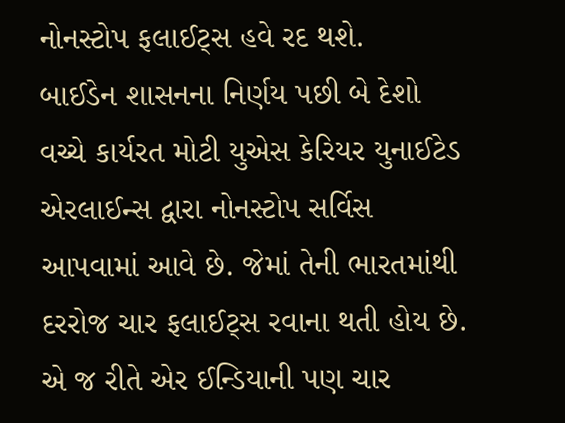નોનસ્ટોપ ફલાઈટ્સ હવે રદ થશે.
બાઈડેન શાસનના નિર્ણય પછી બે દેશો વચ્ચે કાર્યરત મોટી યુએસ કેરિયર યુનાઈટેડ એરલાઈન્સ દ્વારા નોનસ્ટોપ સર્વિસ આપવામાં આવે છે. જેમાં તેની ભારતમાંથી દરરોજ ચાર ફલાઈટ્સ રવાના થતી હોય છે. એ જ રીતે એર ઈન્ડિયાની પણ ચાર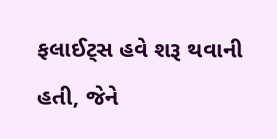ફલાઈટ્સ હવે શરૂ થવાની હતી, જેને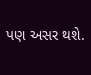પણ અસર થશે.